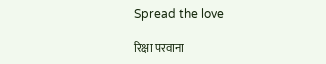Spread the love

रिक्षा परवाना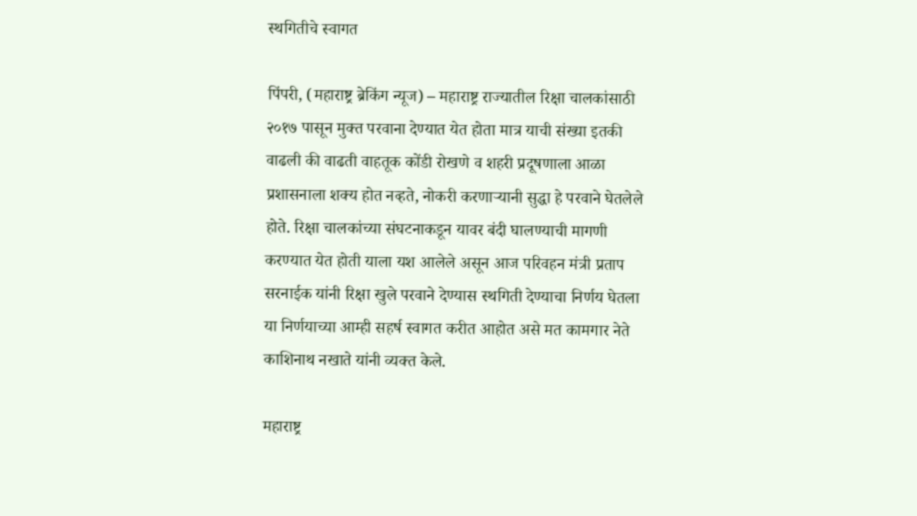स्थगितीचे स्वागत

पिंपरी, (महाराष्ट्र ब्रेकिंग न्यूज) – महाराष्ट्र राज्यातील रिक्षा चालकांसाठी २०१७ पासून मुक्त परवाना देण्यात येत होता मात्र याची संख्या इतकी वाढली की वाढती वाहतूक कोंडी रोखणे व शहरी प्रदूषणाला आळा प्रशासनाला शक्य होत नव्हते, नोकरी करणाऱ्यानी सुद्धा हे परवाने घेतलेले होते. रिक्षा चालकांच्या संघटनाकडून यावर बंदी घालण्याची मागणी करण्यात येत होती याला यश आलेले असून आज परिवहन मंत्री प्रताप सरनाईक यांनी रिक्षा खुले परवाने देण्यास स्थगिती देण्याचा निर्णय घेतला या निर्णयाच्या आम्ही सहर्ष स्वागत करीत आहोत असे मत कामगार नेते काशिनाथ नखाते यांनी व्यक्त केले.

महाराष्ट्र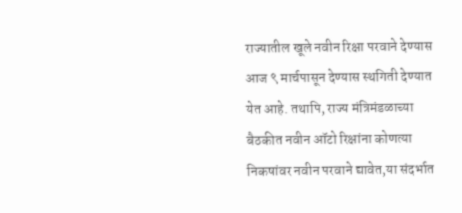राज्यातील खूले नवीन रिक्षा परवाने देण्यास आज ९ मार्चपासून देण्यास स्थगिती देण्यात येत आहे. तथापि, राज्य मंत्रिमंडळाच्या बैठकीत नवीन ऑटो रिक्षांना कोणत्या निकषांवर नवीन परवाने द्यावेत,या संदर्भात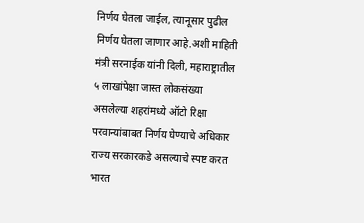निर्णय घेतला जाईल, त्यानूसार पुढील निर्णय घेतला जाणार आहे.अशी माहिती मंत्री सरनाईक यांनी दिली, महाराष्ट्रातील ५ लाखांपेक्षा जास्त लोकसंख्या असलेल्या शहरांमध्ये ऑटो रिक्षा परवान्यांबाबत निर्णय घेण्याचे अधिकार राज्य सरकारकडे असल्याचे स्पष्ट करत भारत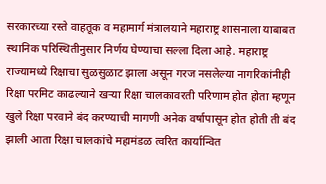सरकारच्या रस्ते वाहतूक व महामार्ग मंत्रालयाने महाराष्ट्र शासनाला याबाबत स्थानिक परिस्थितीनुसार निर्णय घेण्याचा सल्ला दिला आहे. महाराष्ट्र राज्यामध्ये रिक्षाचा सुळसुळाट झाला असून गरज नसलेल्या नागरिकांनीही रिक्षा परमिट काढल्याने खऱ्या रिक्षा चालकावरती परिणाम होत होता म्हणून खुले रिक्षा परवाने बंद करण्याची मागणी अनेक वर्षापासून होत होती ती बंद झाली आता रिक्षा चालकांचे महामंडळ त्वरित कार्यान्वित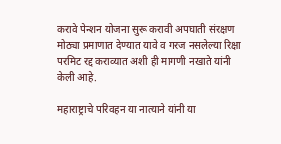करावे पेन्शन योजना सुरू करावी अपघाती संरक्षण मोठ्या प्रमाणात देण्यात यावे व गरज नसलेल्या रिक्षा परमिट रद्द कराव्यात अशी ही मागणी नखाते यांनी केली आहे.

महाराष्ट्राचे परिवहन या नात्याने यांनी या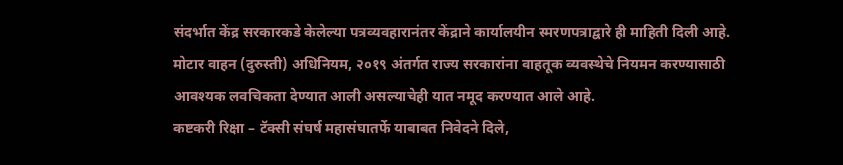संदर्भात केंद्र सरकारकडे केलेल्या पत्रव्यवहारानंतर केंद्राने कार्यालयीन स्मरणपत्राद्वारे ही माहिती दिली आहे. मोटार वाहन (दुरुस्ती) अधिनियम, २०१९ अंतर्गत राज्य सरकारांना वाहतूक व्यवस्थेचे नियमन करण्यासाठी आवश्यक लवचिकता देण्यात आली असल्याचेही यात नमूद करण्यात आले आहे.
कष्टकरी रिक्षा – टॅक्सी संघर्ष महासंघातर्फे याबाबत निवेदने दिले,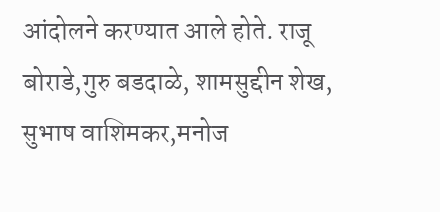आंदोलने करण्यात आले होते. राजू बोराडे,गुरु बडदाळे, शामसुद्दीन शेख, सुभाष वाशिमकर,मनोज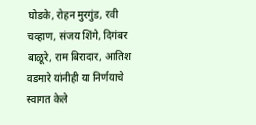घोडके, रोहन मुरगुंड, रवी चव्हाण, संजय शिंगे, दिगंबर बाळूरे, राम बिरादार, आतिश वडमारे यांनीही या निर्णयाचे स्वागत केले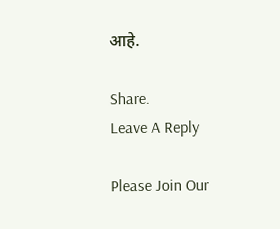आहे.

Share.
Leave A Reply

Please Join Our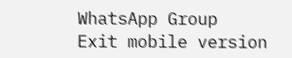WhatsApp Group
Exit mobile version